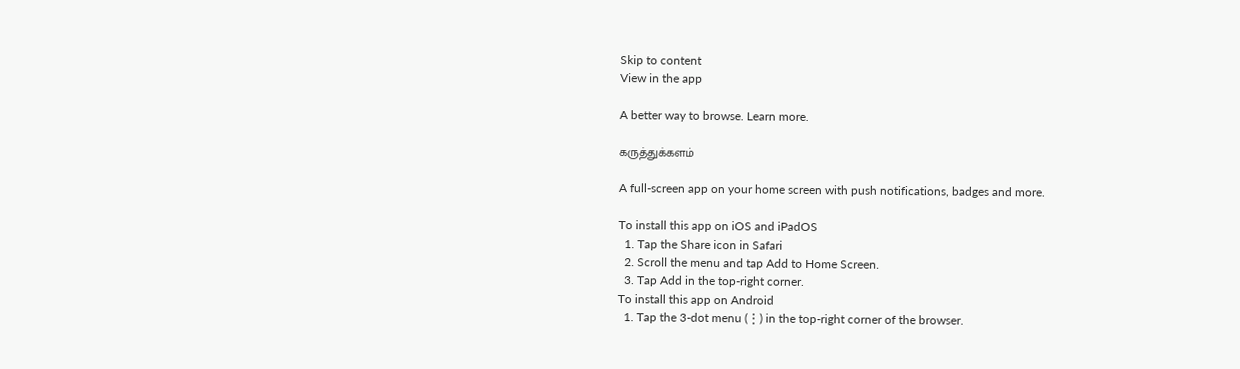Skip to content
View in the app

A better way to browse. Learn more.

கருத்துக்களம்

A full-screen app on your home screen with push notifications, badges and more.

To install this app on iOS and iPadOS
  1. Tap the Share icon in Safari
  2. Scroll the menu and tap Add to Home Screen.
  3. Tap Add in the top-right corner.
To install this app on Android
  1. Tap the 3-dot menu (⋮) in the top-right corner of the browser.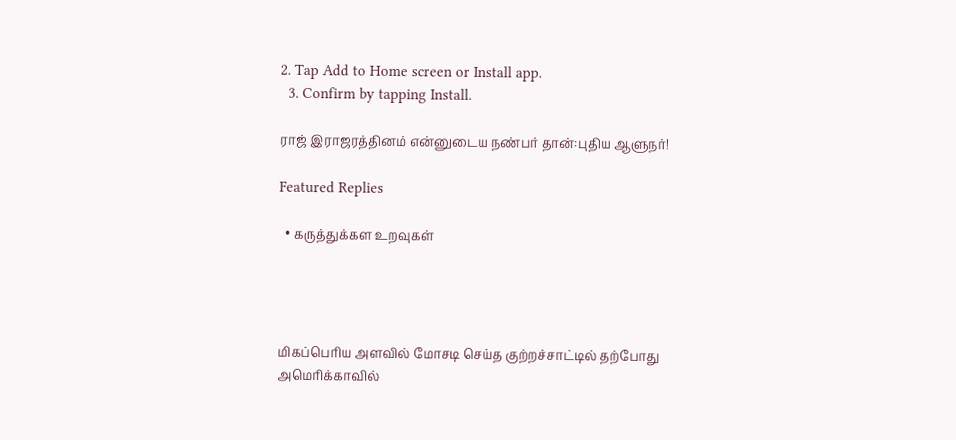2. Tap Add to Home screen or Install app.
  3. Confirm by tapping Install.

ராஜ் இராஜரத்தினம் என்னுடைய நண்பர் தான்:புதிய ஆளுநர்!

Featured Replies

  • கருத்துக்கள உறவுகள்




மிகப்பெரிய அளவில் மோசடி செய்த குற்றச்சாட்டில் தற்போது அமெரிக்காவில்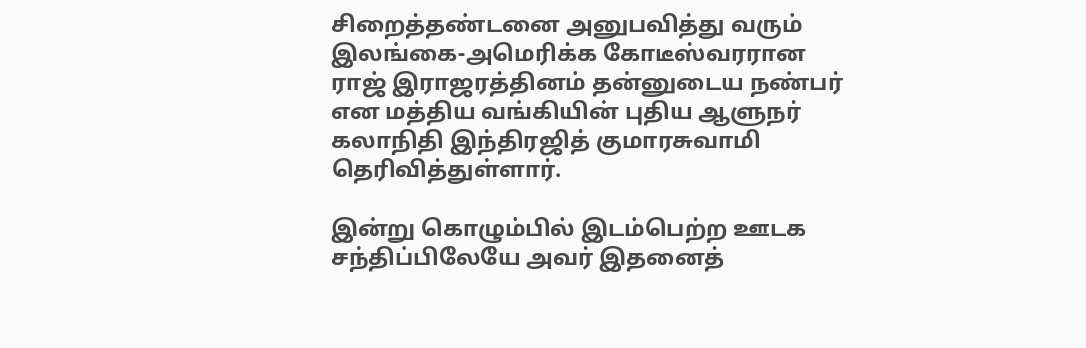சிறைத்தண்டனை அனுபவித்து வரும் இலங்கை-அமெரிக்க கோடீஸ்வரரான ராஜ் இராஜரத்தினம் தன்னுடைய நண்பர் என மத்திய வங்கியின் புதிய ஆளுநர் கலாநிதி இந்திரஜித் குமாரசுவாமி தெரிவித்துள்ளார்.

இன்று கொழும்பில் இடம்பெற்ற ஊடக சந்திப்பிலேயே அவர் இதனைத்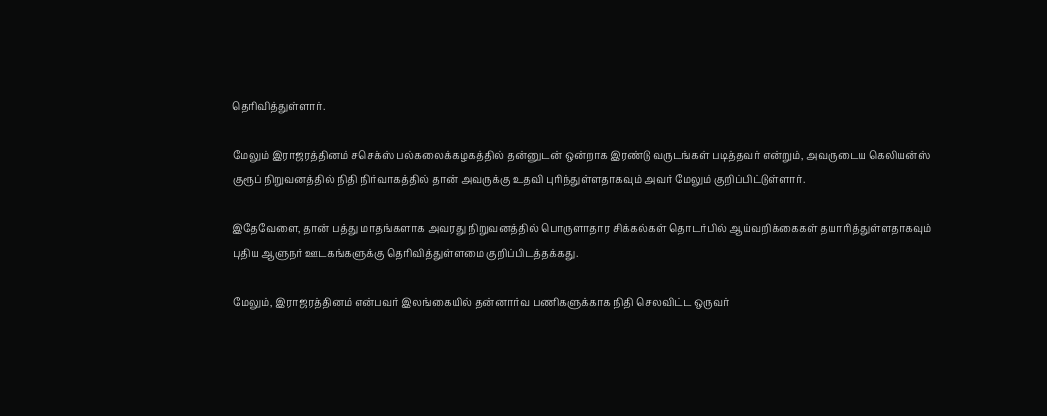தெரிவித்துள்ளார்.

மேலும் இராஜரத்தினம் சசெக்ஸ் பல்கலைக்கழகத்தில் தன்னுடன் ஒன்றாக இரண்டு வருடங்கள் படித்தவர் என்றும், அவருடைய கெலியன்ஸ் குரூப் நிறுவனத்தில் நிதி நிர்வாகத்தில் தான் அவருக்கு உதவி புரிந்துள்ளதாகவும் அவர் மேலும் குறிப்பிட்டுள்ளார்.

இதேவேளை, தான் பத்து மாதங்களாக அவரது நிறுவனத்தில் பொருளாதார சிக்கல்கள் தொடர்பில் ஆய்வறிக்கைகள் தயாரித்துள்ளதாகவும் புதிய ஆளுநர் ஊடகங்களுக்கு தெரிவித்துள்ளமை குறிப்பிடத்தக்கது.

மேலும், இராஜரத்தினம் என்பவர் இலங்கையில் தன்னார்வ பணிகளுக்காக நிதி செலவிட்ட ஒருவர்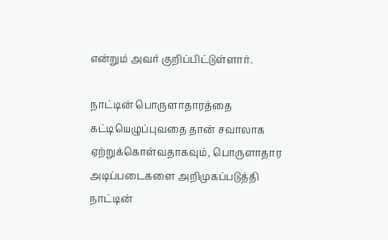என்றும் அவர் குறிப்பிட்டுள்ளார்.

நாட்டின் பொருளாதாரத்தை கட்டியெழுப்புவதை தான் சவாலாக ஏற்றுக்கொள்வதாகவும், பொருளாதார அடிப்படைகளை அறிமுகப்படுத்தி நாட்டின்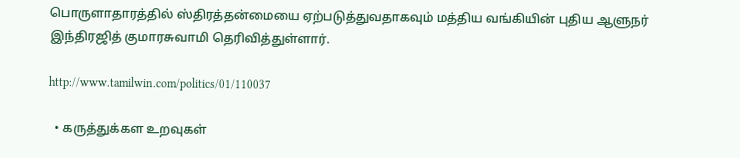பொருளாதாரத்தில் ஸ்திரத்தன்மையை ஏற்படுத்துவதாகவும் மத்திய வங்கியின் புதிய ஆளுநர் இந்திரஜித் குமாரசுவாமி தெரிவித்துள்ளார்.

http://www.tamilwin.com/politics/01/110037

  • கருத்துக்கள உறவுகள்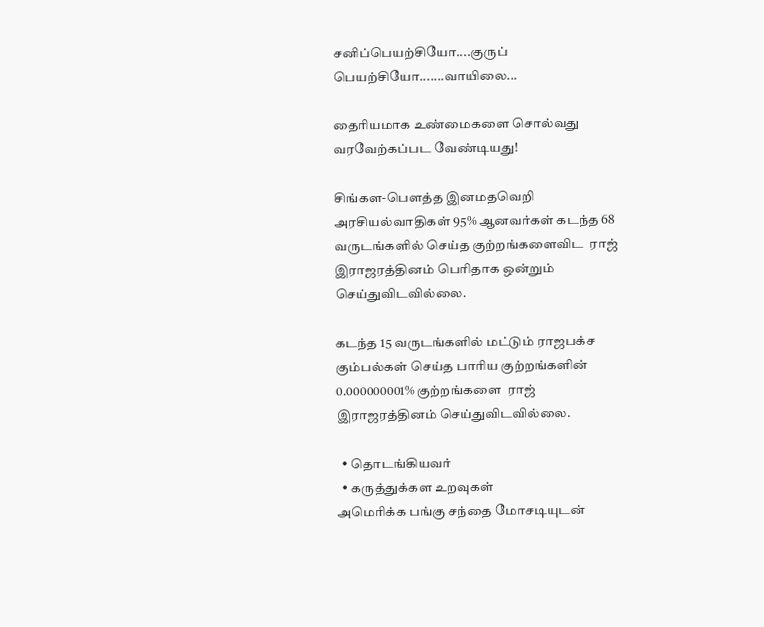சனிப்பெயற்சியோ....குருப் பெயற்சியோ.......வாயிலை...

தைரியமாக உண்மைகளை சொல்வது வரவேற்கப்பட வேண்டியது!

சிங்கள-பௌத்த இனமதவெறி அரசியல்வாதிகள் 95% ஆனவர்கள் கடந்த 68 வருடங்களில் செய்த குற்றங்களைவிட  ராஜ் இராஜரத்தினம் பெரிதாக ஒன்றும் செய்துவிடவில்லை.

கடந்த 15 வருடங்களில் மட்டும் ராஜபக்ச கும்பல்கள் செய்த பாரிய குற்றங்களின் 0.000000001% குற்றங்களை  ராஜ் இராஜரத்தினம் செய்துவிடவில்லை.

  • தொடங்கியவர்
  • கருத்துக்கள உறவுகள்
அமெரிக்க பங்கு சந்தை மோசடியுடன்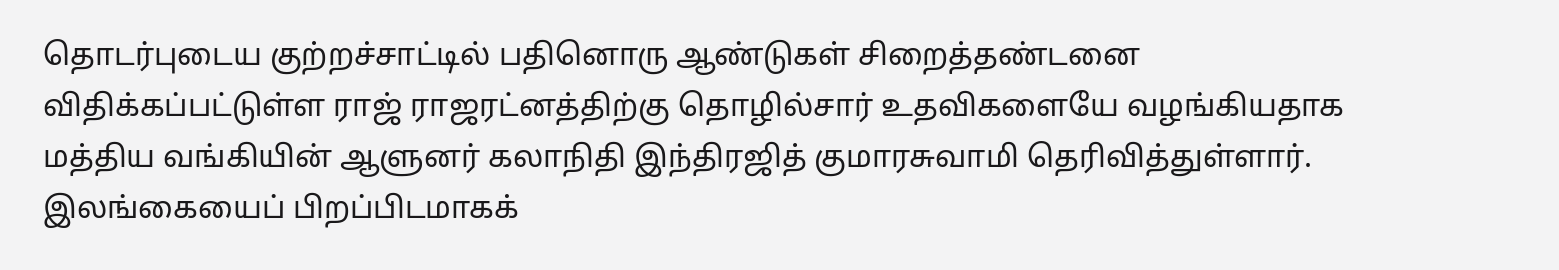தொடர்புடைய குற்றச்சாட்டில் பதினொரு ஆண்டுகள் சிறைத்தண்டனை விதிக்கப்பட்டுள்ள ராஜ் ராஜரட்னத்திற்கு தொழில்சார் உதவிகளையே வழங்கியதாக மத்திய வங்கியின் ஆளுனர் கலாநிதி இந்திரஜித் குமாரசுவாமி தெரிவித்துள்ளார். இலங்கையைப் பிறப்பிடமாகக்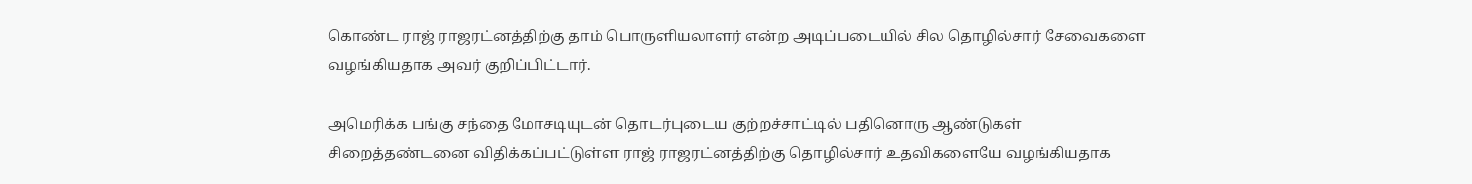கொண்ட ராஜ் ராஜரட்னத்திற்கு தாம் பொருளியலாளர் என்ற அடிப்படையில் சில தொழில்சார் சேவைகளை வழங்கியதாக அவர் குறிப்பிட்டார்.

அமெரிக்க பங்கு சந்தை மோசடியுடன் தொடர்புடைய குற்றச்சாட்டில் பதினொரு ஆண்டுகள் சிறைத்தண்டனை விதிக்கப்பட்டுள்ள ராஜ் ராஜரட்னத்திற்கு தொழில்சார் உதவிகளையே வழங்கியதாக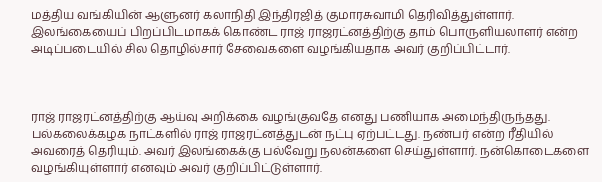மத்திய வங்கியின் ஆளுனர் கலாநிதி இந்திரஜித் குமாரசுவாமி தெரிவித்துள்ளார். இலங்கையைப் பிறப்பிடமாகக் கொண்ட ராஜ் ராஜரட்னத்திற்கு தாம் பொருளியலாளர் என்ற அடிப்படையில் சில தொழில்சார் சேவைகளை வழங்கியதாக அவர் குறிப்பிட்டார்.



ராஜ் ராஜரட்னத்திற்கு ஆய்வு அறிக்கை வழங்குவதே எனது பணியாக அமைந்திருந்தது. பல்கலைக்கழக நாட்களில் ராஜ் ராஜரட்னத்துடன் நட்பு ஏற்பட்டது. நண்பர் என்ற ரீதியில் அவரைத் தெரியும். அவர் இலங்கைக்கு பல்வேறு நலன்களை செய்துள்ளார். நன்கொடைகளை வழங்கியுள்ளார் எனவும் அவர் குறிப்பிட்டுள்ளார்.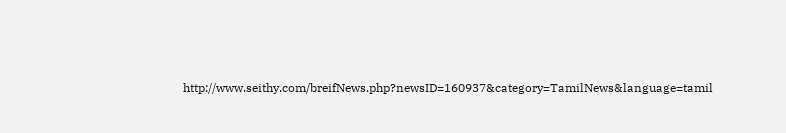http://www.seithy.com/breifNews.php?newsID=160937&category=TamilNews&language=tamil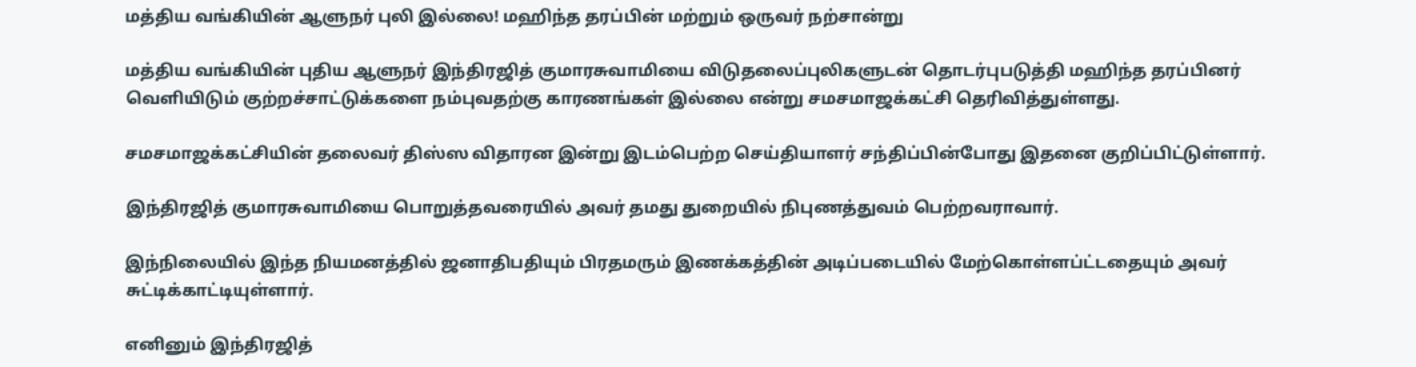மத்திய வங்கியின் ஆளுநர் புலி இல்லை! மஹிந்த தரப்பின் மற்றும் ஒருவர் நற்சான்று

மத்திய வங்கியின் புதிய ஆளுநர் இந்திரஜித் குமாரசுவாமியை விடுதலைப்புலிகளுடன் தொடர்புபடுத்தி மஹிந்த தரப்பினர் வெளியிடும் குற்றச்சாட்டுக்களை நம்புவதற்கு காரணங்கள் இல்லை என்று சமசமாஜக்கட்சி தெரிவித்துள்ளது.

சமசமாஜக்கட்சியின் தலைவர் திஸ்ஸ விதாரன இன்று இடம்பெற்ற செய்தியாளர் சந்திப்பின்போது இதனை குறிப்பிட்டுள்ளார்.

இந்திரஜித் குமாரசுவாமியை பொறுத்தவரையில் அவர் தமது துறையில் நிபுணத்துவம் பெற்றவராவார்.

இந்நிலையில் இந்த நியமனத்தில் ஜனாதிபதியும் பிரதமரும் இணக்கத்தின் அடிப்படையில் மேற்கொள்ளப்ட்டதையும் அவர் சுட்டிக்காட்டியுள்ளார்.

எனினும் இந்திரஜித்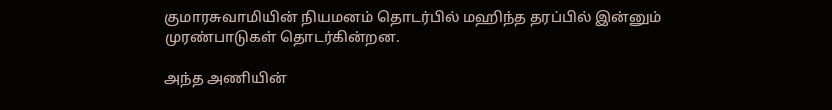குமாரசுவாமியின் நியமனம் தொடர்பில் மஹிந்த தரப்பில் இன்னும் முரண்பாடுகள் தொடர்கின்றன.

அந்த அணியின்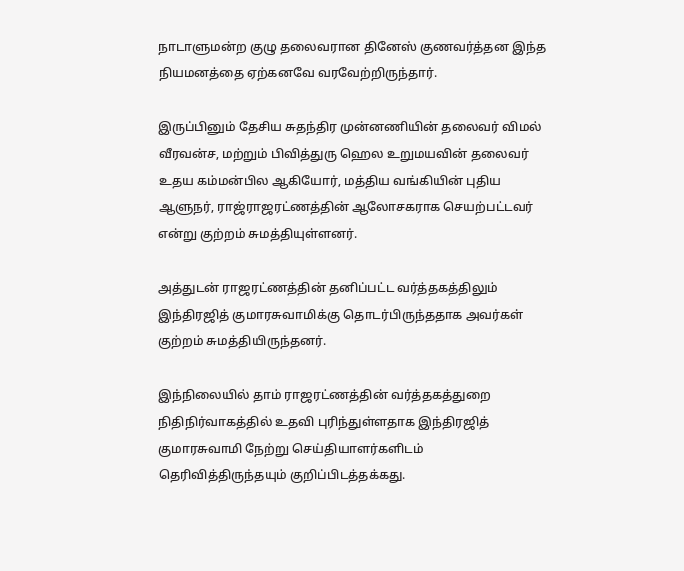நாடாளுமன்ற குழு தலைவரான தினேஸ் குணவர்த்தன இந்த நியமனத்தை ஏற்கனவே வரவேற்றிருந்தார்.

இருப்பினும் தேசிய சுதந்திர முன்னணியின் தலைவர் விமல் வீரவன்ச, மற்றும் பிவித்துரு ஹெல உறுமயவின் தலைவர் உதய கம்மன்பில ஆகியோர், மத்திய வங்கியின் புதிய ஆளுநர், ராஜ்ராஜரட்ணத்தின் ஆலோசகராக செயற்பட்டவர் என்று குற்றம் சுமத்தியுள்ளனர்.

அத்துடன் ராஜரட்ணத்தின் தனிப்பட்ட வர்த்தகத்திலும் இந்திரஜித் குமாரசுவாமிக்கு தொடர்பிருந்ததாக அவர்கள் குற்றம் சுமத்தியிருந்தனர்.

இந்நிலையில் தாம் ராஜரட்ணத்தின் வர்த்தகத்துறை நிதிநிர்வாகத்தில் உதவி புரிந்துள்ளதாக இந்திரஜித் குமாரசுவாமி நேற்று செய்தியாளர்களிடம் தெரிவித்திருந்தயும் குறிப்பிடத்தக்கது.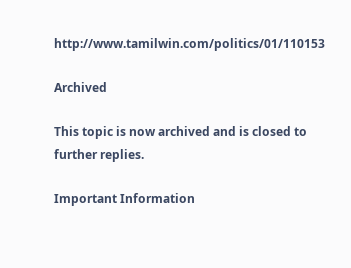http://www.tamilwin.com/politics/01/110153

Archived

This topic is now archived and is closed to further replies.

Important Information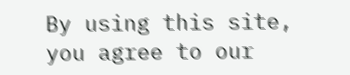By using this site, you agree to our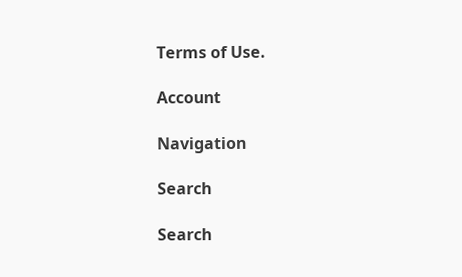Terms of Use.

Account

Navigation

Search

Search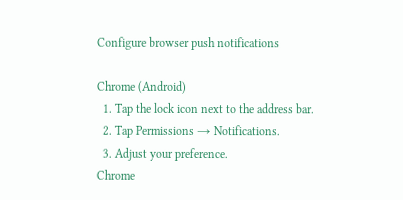Configure browser push notifications

Chrome (Android)
  1. Tap the lock icon next to the address bar.
  2. Tap Permissions → Notifications.
  3. Adjust your preference.
Chrome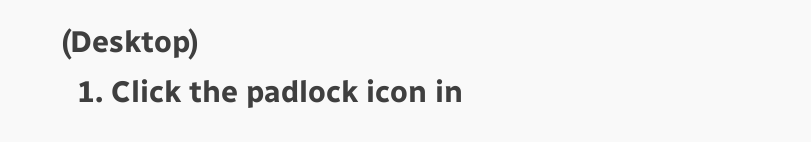(Desktop)
  1. Click the padlock icon in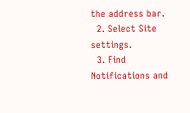the address bar.
  2. Select Site settings.
  3. Find Notifications and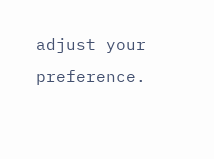adjust your preference.